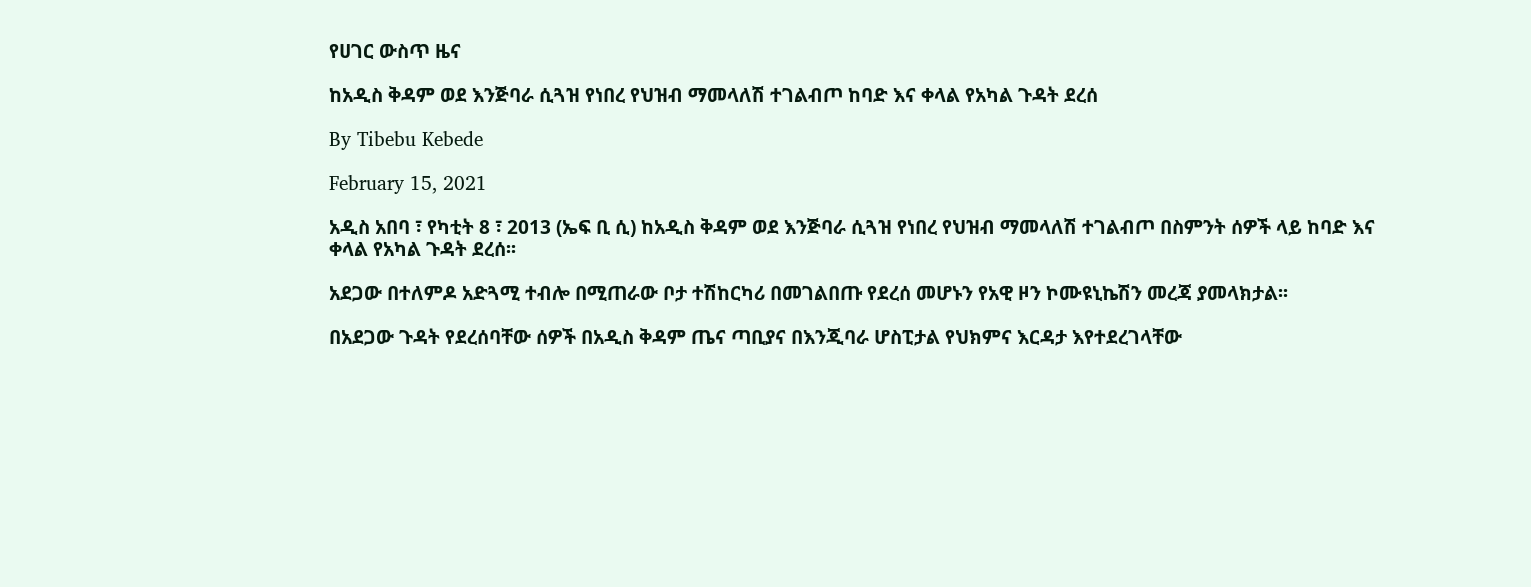የሀገር ውስጥ ዜና

ከአዲስ ቅዳም ወደ እንጅባራ ሲጓዝ የነበረ የህዝብ ማመላለሽ ተገልብጦ ከባድ እና ቀላል የአካል ጉዳት ደረሰ

By Tibebu Kebede

February 15, 2021

አዲስ አበባ ፣ የካቲት 8 ፣ 2013 (ኤፍ ቢ ሲ) ከአዲስ ቅዳም ወደ እንጅባራ ሲጓዝ የነበረ የህዝብ ማመላለሽ ተገልብጦ በስምንት ሰዎች ላይ ከባድ እና ቀላል የአካል ጉዳት ደረሰ፡፡

አደጋው በተለምዶ አድጓሚ ተብሎ በሚጠራው ቦታ ተሽከርካሪ በመገልበጡ የደረሰ መሆኑን የአዊ ዞን ኮሙዩኒኬሽን መረጃ ያመላክታል፡፡

በአደጋው ጉዳት የደረሰባቸው ሰዎች በአዲስ ቅዳም ጤና ጣቢያና በእንጂባራ ሆስፒታል የህክምና እርዳታ እየተደረገላቸው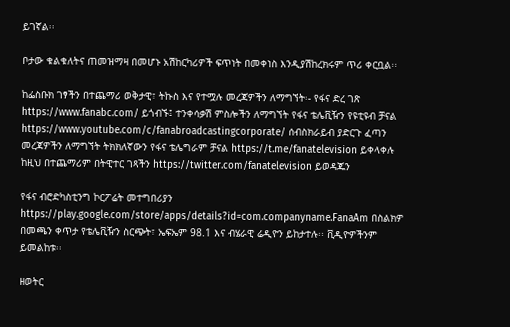ይገኛል፡፡

ቦታው ቁልቁለትና ጠመዝማዛ በመሆኑ አሽከርካሪዎች ፍጥነት በመቀነስ እንዲያሽከረክሩም ጥሪ ቀርቧል፡፡

ከፌስቡክ ገፃችን በተጨማሪ ወቅታዊ፣ ትኩስ እና የተሟሉ መረጃዎችን ለማግኘት፡- የፋና ድረ ገጽ https://www.fanabc.com/ ይጎብኙ፤ ተንቀሳቃሽ ምስሎችን ለማግኘት የፋና ቴሌቪዥን የዩቲዩብ ቻናል https://www.youtube.com/c/fanabroadcastingcorporate/ ሰብስክራይብ ያድርጉ ፈጣን መረጃዎችን ለማግኘት ትክክለኛውን የፋና ቴሌግራም ቻናል https://t.me/fanatelevision ይቀላቀሉ ከዚህ በተጨማሪም በትዊተር ገጻችን https://twitter.com/fanatelevision ይወዳጁን

የፋና ብሮድካስቲንግ ኮርፖሬት መተግበሪያን https://play.google.com/store/apps/details?id=com.companyname.FanaAm በስልክዎ በመጫን ቀጥታ የቴሌቪዥን ስርጭት፣ ኤፍኤም 98.1 እና ብሄራዊ ሬዲዮን ይከታተሉ፡፡ ቪዲዮዎችንም ይመልከቱ፡፡

ዘወትር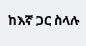ከእኛ ጋር ስላሉ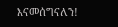እናመሰግናለን!